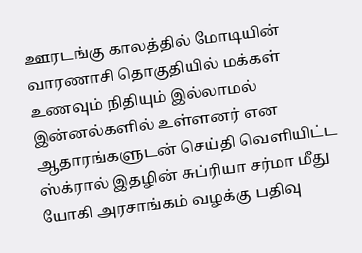ஊரடங்கு காலத்தில் மோடியின் வாரணாசி தொகுதியில் மக்கள் உணவும் நிதியும் இல்லாமல் இன்னல்களில் உள்ளனர் என ஆதாரங்களுடன் செய்தி வெளியிட்ட ஸ்க்ரால் இதழின் சுப்ரியா சர்மா மீது யோகி அரசாங்கம் வழக்கு பதிவு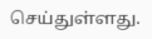செய்துள்ளது.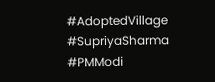#AdoptedVillage #SupriyaSharma #PMModi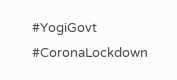#YogiGovt #CoronaLockdown